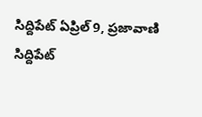సిద్దిపేట్ ఏప్రిల్ 9, ప్రజావాణి
సిద్దిపేట్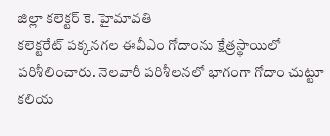జిల్లా కలెక్టర్ కె. హైమావతి
కలెక్టరేట్ పక్కనగల ఈవీఎం గోదాంను క్షేత్రస్థాయిలో పరిశీలించారు. నెలవారీ పరిశీలనలో భాగంగా గోదాం చుట్టూ కలియ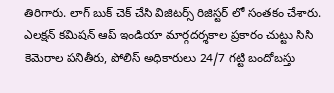తిరిగారు. లాగ్ బుక్ చెక్ చేసి విజిటర్స్ రిజిస్టర్ లో సంతకం చేశారు. ఎలక్షన్ కమిషన్ ఆప్ ఇండియా మార్గదర్శకాల ప్రకారం చుట్టు సిసి కెమెరాల పనితీరు, పోలిస్ అధికారులు 24/7 గట్టి బందోబస్తు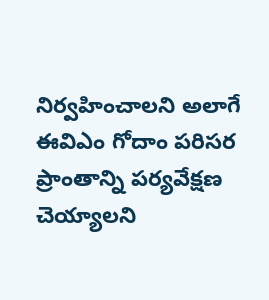నిర్వహించాలని అలాగే ఈవిఎం గోదాం పరిసర ప్రాంతాన్ని పర్యవేక్షణ చెయ్యాలని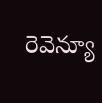రెవెన్యూ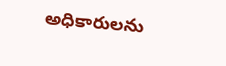అధికారులను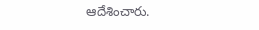ఆదేశించారు.